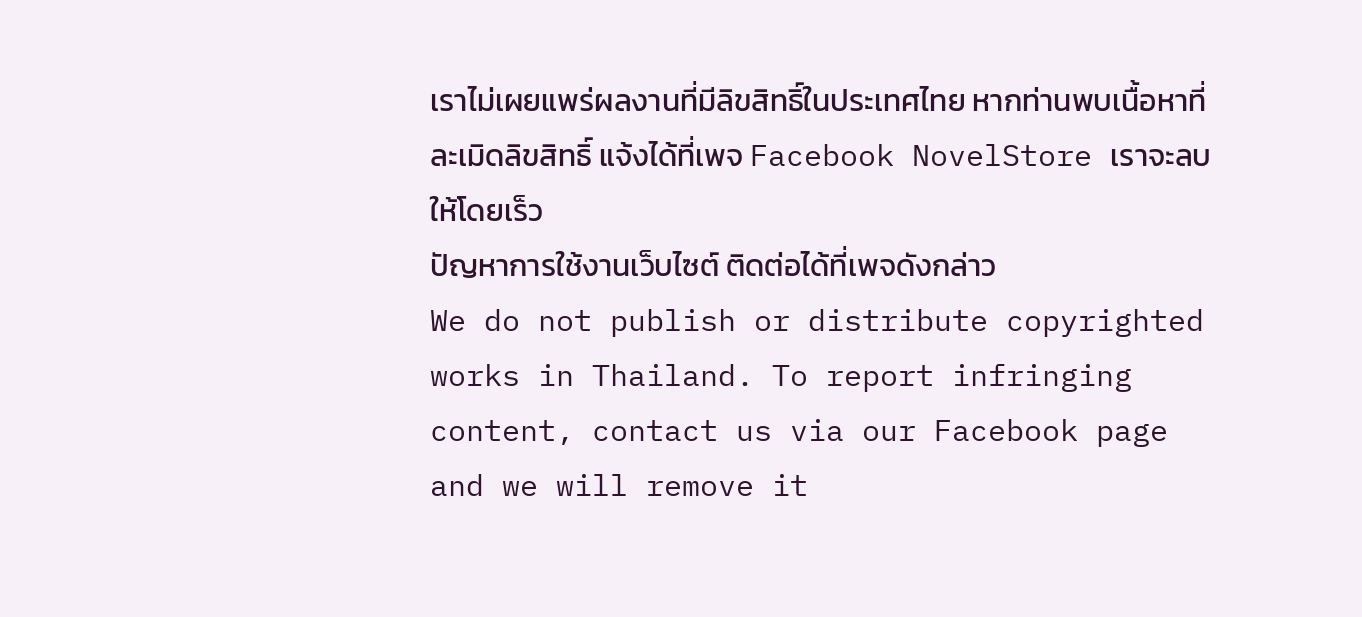เราไม่เผยแพร่ผลงานที่มีลิขสิทธิ์ในประเทศไทย หากท่านพบเนื้อหาที่ละเมิดลิขสิทธิ์ แจ้งได้ที่เพจ Facebook NovelStore เราจะลบให้โดยเร็ว
ปัญหาการใช้งานเว็บไซต์ ติดต่อได้ที่เพจดังกล่าว
We do not publish or distribute copyrighted works in Thailand. To report infringing content, contact us via our Facebook page and we will remove it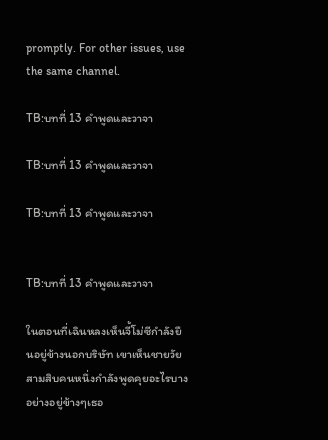promptly. For other issues, use the same channel.

TB:บทที่ 13 คำพูดและวาจา

TB:บทที่ 13 คำพูดและวาจา

TB:บทที่ 13 คำพูดและวาจา


TB:บทที่ 13 คำพูดและวาจา

ในตอนที่เฉินหลงเห็นจี้โม่ซีกำลังยืนอยู่ข้างนอกบริษัท เขาเห็นชายวัยสามสิบคนหนึ่งกำลังพูดคุยอะไรบางอย่างอยู่ข้างๆเธอ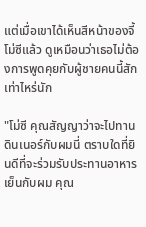แต่เมื่อเขาได้เห็นสีหน้าของจี้โม่ซีแล้ว ดูเหมือนว่าเธอไม่ต้องการพูดคุยกับผู้ชายคนนี้สักเท่าไหร่นัก

"โม่ซี คุณสัญญาว่าจะไปทานดินเนอร์กับผมนี่ ตราบใดที่ยินดีที่จะร่วมรับประทานอาหารเย็นกับผม คุณ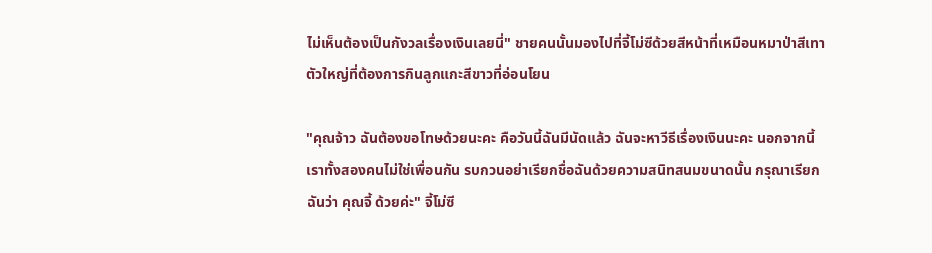ไม่เห็นต้องเป็นกังวลเรื่องเงินเลยนี่" ชายคนนั้นมองไปที่จี้โม่ซีด้วยสีหน้าที่เหมือนหมาป่าสีเทาตัวใหญ่ที่ต้องการกินลูกแกะสีขาวที่อ่อนโยน

"คุณจ้าว ฉันต้องขอโทษด้วยนะคะ คือวันนี้ฉันมีนัดแล้ว ฉันจะหาวีธีเรื่องเงินนะคะ นอกจากนี้เราทั้งสองคนไม่ใช่เพื่อนกัน รบกวนอย่าเรียกชื่อฉันด้วยความสนิทสนมขนาดนั้น กรุณาเรียกฉันว่า คุณจี้ ด้วยค่ะ" จี้โม่ซี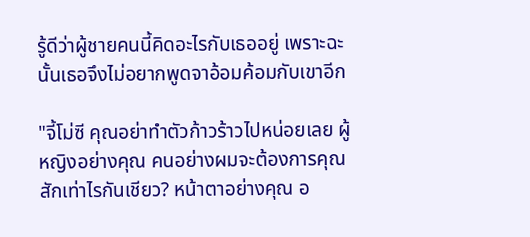รู้ดีว่าผู้ชายคนนี้คิดอะไรกับเธออยู่ เพราะฉะนั้นเธอจึงไม่อยากพูดจาอ้อมค้อมกับเขาอีก

"จี้โม่ซี คุณอย่าทำตัวก้าวร้าวไปหน่อยเลย ผู้หญิงอย่างคุณ คนอย่างผมจะต้องการคุณสักเท่าไรกันเชียว? หน้าตาอย่างคุณ อ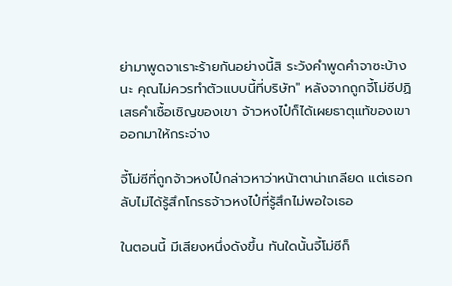ย่ามาพูดจาเราะร้ายกันอย่างนี้สิ ระวังคำพูดคำจาซะบ้างนะ คุณไม่ควรทำตัวแบบนี้ที่บริษัท" หลังจากถูกจี้โม่ซีปฏิเสธคำเชื้อเชิญของเขา จ้าวหงไป๋ก็ได้เผยธาตุแท้ของเขาออกมาให้กระจ่าง

จี้โม่ซีที่ถูกจ้าวหงไป๋กล่าวหาว่าหน้าตาน่าเกลียด แต่เธอกลับไม่ได้รู้สึกโกรธจ้าวหงไป๋ที่รู้สึกไม่พอใจเธอ

ในตอนนี้ มีเสียงหนึ่งดังขึ้น ทันใดนั้นจี้โม่ซีก็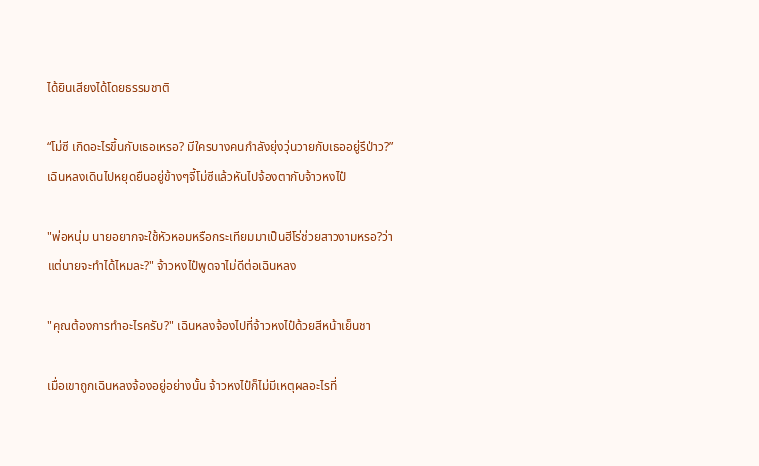ได้ยินเสียงได้โดยธรรมชาติ

“โม่ซี เกิดอะไรขึ้นกับเธอเหรอ? มีใครบางคนกำลังยุ่งวุ่นวายกับเธออยู่รึป่าว?” เฉินหลงเดินไปหยุดยืนอยู่ข้างๆจี้โม่ซีแล้วหันไปจ้องตากับจ้าวหงไป๋

"พ่อหนุ่ม นายอยากจะใช้หัวหอมหรือกระเทียมมาเป็นฮีโร่ช่วยสาวงามหรอ?ว่าแต่นายจะทำได้ไหมละ?" จ้าวหงไป๋พูดจาไม่ดีต่อเฉินหลง

"คุณต้องการทำอะไรครับ?" เฉินหลงจ้องไปที่จ้าวหงไป๋ด้วยสีหน้าเย็นชา

เมื่อเขาถูกเฉินหลงจ้องอยู่อย่างนั้น จ้าวหงไป๋ก็ไม่มีเหตุผลอะไรที่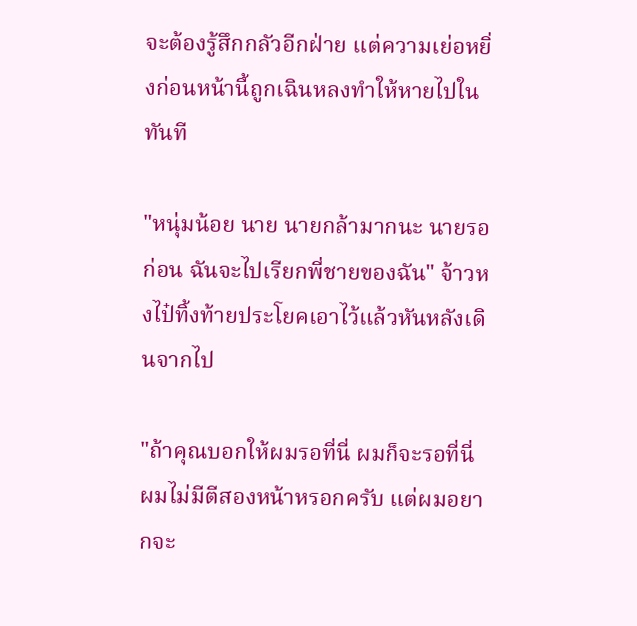จะต้องรู้สึกกลัวอีกฝ่าย แต่ความเย่อหยิ่งก่อนหน้านี้ถูกเฉินหลงทำให้หายไปในทันที

"หนุ่มน้อย นาย นายกล้ามากนะ นายรอก่อน ฉันจะไปเรียกพี่ชายของฉัน" จ้าวหงไป๋ทิ้งท้ายประโยคเอาไว้แล้วหันหลังเดินจากไป

"ถ้าคุณบอกให้ผมรอที่นี่ ผมก็จะรอที่นี่ ผมไม่มีตีสองหน้าหรอกครับ แต่ผมอยากจะ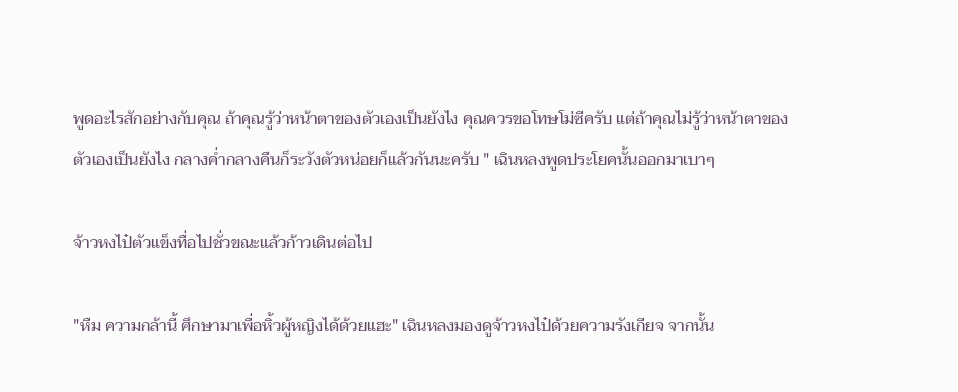พูดอะไรสักอย่างกับคุณ ถ้าคุณรู้ว่าหน้าตาของตัวเองเป็นยังไง คุณควรขอโทษโม่ซีครับ แต่ถ้าคุณไม่รู้ว่าหน้าตาของตัวเองเป็นยังไง กลางค่ำกลางคืนก็ระวังตัวหน่อยก็แล้วกันนะครับ " เฉินหลงพูดประโยคนั้นออกมาเบาๆ

จ้าวหงไป๋ตัวแข็งทื่อไปชั่วขณะแล้วก้าวเดินต่อไป

"หืม ความกล้านี้ ศึกษามาเพื่อหิ้วผู้หญิงได้ด้วยแฮะ" เฉินหลงมองดูจ้าวหงไป๋ด้วยความรังเกียจ จากนั้น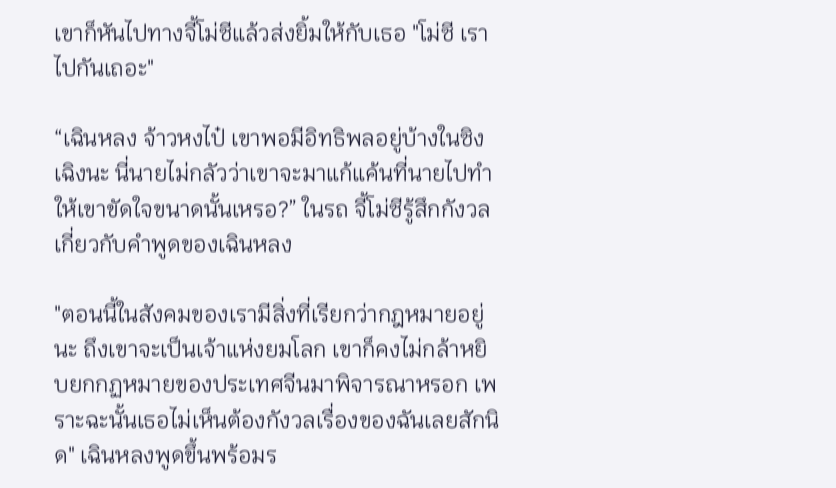เขาก็หันไปทางจี้โม่ซีแล้วส่งยิ้มให้กับเธอ "โม่ซี เราไปกันเถอะ"

“เฉินหลง จ้าวหงไป๋ เขาพอมีอิทธิพลอยู่บ้างในซิงเฉิงนะ นี่นายไม่กลัวว่าเขาจะมาแก้แค้นที่นายไปทำให้เขาขัดใจขนาดนั้นเหรอ?” ในรถ จี้โม่ซีรู้สึกกังวลเกี่ยวกับคำพูดของเฉินหลง

"ตอนนี้ในสังคมของเรามีสิ่งที่เรียกว่ากฎหมายอยู่นะ ถึงเขาจะเป็นเจ้าแห่งยมโลก เขาก็คงไม่กล้าหยิบยกกฏหมายของประเทศจีนมาพิจารณาหรอก เพราะฉะนั้นเธอไม่เห็นต้องกังวลเรื่องของฉันเลยสักนิด" เฉินหลงพูดขึ้นพร้อมร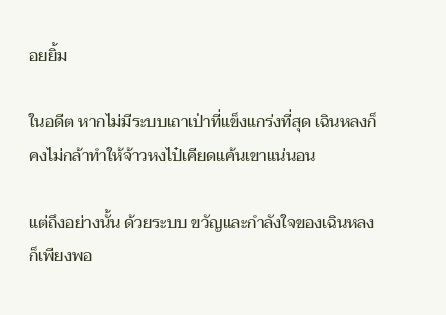อยยิ้ม

ในอดีต หากไม่มีระบบเถาเป่าที่แข็งแกร่งที่สุด เฉินหลงก็คงไม่กล้าทำให้จ้าวหงไป๋เคียดแค้นเขาแน่นอน

แต่ถึงอย่างนั้น ด้วยระบบ ขวัญและกำลังใจของเฉินหลงก็เพียงพอ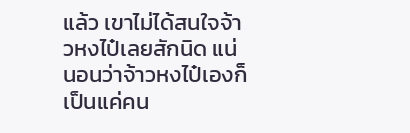แล้ว เขาไม่ได้สนใจจ้าวหงไป๋เลยสักนิด แน่นอนว่าจ้าวหงไป๋เองก็เป็นแค่คน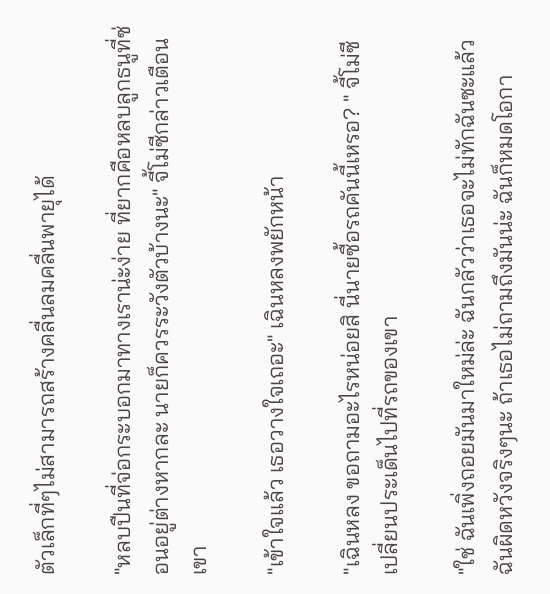ตัวเล็กที่ๆไม่สามารถสร้างคลื่นลมคลื่นพายุได้

"หลบปืนที่จ่อกระบอกมาทางเราน่ะง่าย ที่ยากคือหลบลูกธนูที่ซ่อนอยู่ต่างหากละ นายก็ควรระวังตัวบ้างนะ" จี้โม่ซีกล่าวเตือนเขา

"เข้าใจแล้ว เธอวางใจเถอะ" เฉินหลงพยักหน้า

"เฉินหลง ขอถามอะไรหน่อยสิ นี่นายซื้อรถคันนี้เหรอ? " จี้โม่ซีเปลี่ยนประเด็นไปที่รถของเขา

"ใช่ ฉันเพิ่งถอยมันมาใหม่ล่ะ ฉันกลัวว่าเธอจะไม่ทักฉันซะแล้ว ฉันผิดหวังจริงๆนะ ถ้าเธอไม่ถามถึงมันน่ะ ฉันก็หมดโอกา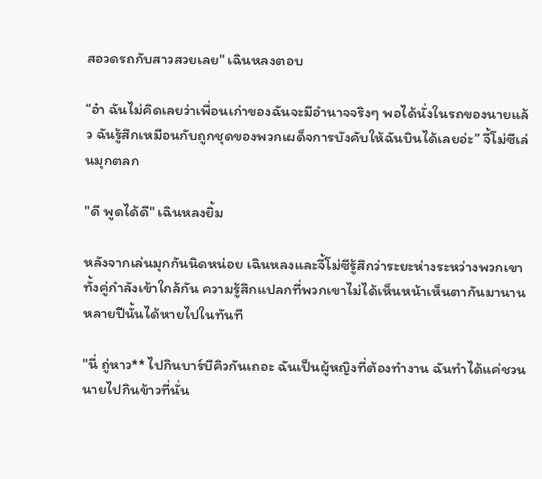สอวดรถกับสาวสวยเลย" เฉินหลงตอบ

“อ๋า ฉันไม่คิดเลยว่าเพื่อนเก่าของฉันจะมีอำนาจจริงๆ พอได้นั่งในรถของนายแล้ว ฉันรู้สึกเหมือนกับถูกชุดของพวกเผด็จการบังคับให้ฉันบินได้เลยอ่ะ” จี้โม่ซีเล่นมุกตลก

"ดี พูดได้ดี" เฉินหลงยิ้ม

หลังจากเล่นมุกกันนิดหน่อย เฉินหลงและจี้โม่ซีรู้สึกว่าระยะห่างระหว่างพวกเขาทั้งคู่กำลังเข้าใกล้กัน ความรู้สึกแปลกที่พวกเขาไม่ได้เห็นหน้าเห็นตากันมานานหลายปีนั้นได้หายไปในทันที

"นี่ ถู่หาว** ไปกินบาร์บีคิวกันเถอะ ฉันเป็นผู้หญิงที่ต้องทำงาน ฉันทำได้แค่ชวนนายไปกินข้าวที่นั่น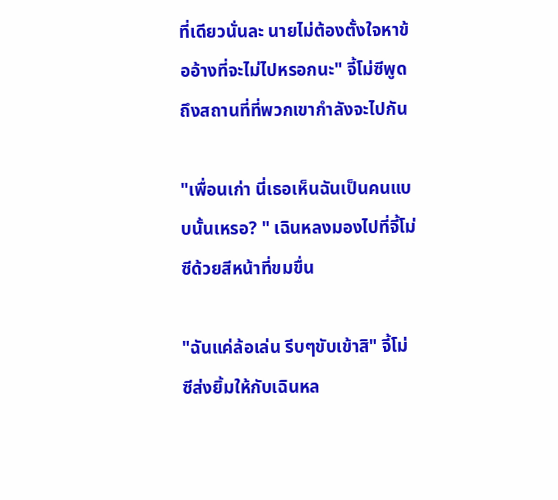ที่เดียวนั่นละ นายไม่ต้องตั้งใจหาข้ออ้างที่จะไม่ไปหรอกนะ" จี้โม่ซีพูดถึงสถานที่ที่พวกเขากำลังจะไปกัน

"เพื่อนเก่า นี่เธอเห็นฉันเป็นคนแบบนั้นเหรอ? " เฉินหลงมองไปที่จี้โม่ซีด้วยสีหน้าที่ขมขื่น

"ฉันแค่ล้อเล่น รีบๆขับเข้าสิ" จี้โม่ซีส่งยิ้มให้กับเฉินหล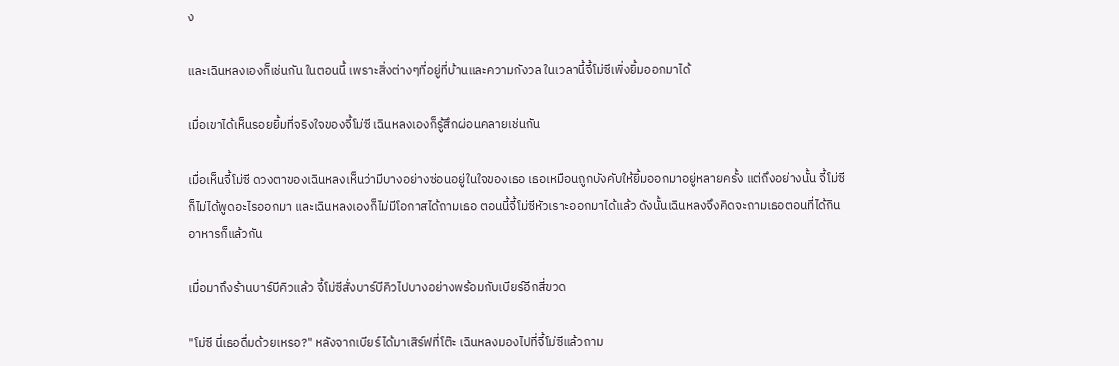ง

และเฉินหลงเองก็เช่นกัน ในตอนนี้ เพราะสิ่งต่างๆที่อยู่ที่บ้านและความกังวล ในเวลานี้จี้โม่ซีเพิ่งยิ้มออกมาได้

เมื่อเขาได้เห็นรอยยิ้มที่จริงใจของจี้โม่ซี เฉินหลงเองก็รู้สึกผ่อนคลายเช่นกัน

เมื่อเห็นจี้โม่ซี ดวงตาของเฉินหลงเห็นว่ามีบางอย่างซ่อนอยู่ในใจของเธอ เธอเหมือนถูกบังคับให้ยิ้มออกมาอยู่หลายครั้ง แต่ถึงอย่างนั้น จี้โม่ซีก็ไม่ได้พูดอะไรออกมา และเฉินหลงเองก็ไม่มีโอกาสได้ถามเธอ ตอนนี้จี้โม่ซีหัวเราะออกมาได้แล้ว ดังนั้นเฉินหลงจึงคิดจะถามเธอตอนที่ได้กินอาหารก็แล้วกัน

เมื่อมาถึงร้านบาร์บีคิวแล้ว จี้โม่ซีสั่งบาร์บีคิวไปบางอย่างพร้อมกับเบียร์อีกสี่ขวด

"โม่ซี นี่เธอดื่มด้วยเหรอ?" หลังจากเบียร์ได้มาเสิร์ฟที่โต๊ะ เฉินหลงมองไปที่จี้โม่ซีแล้วถาม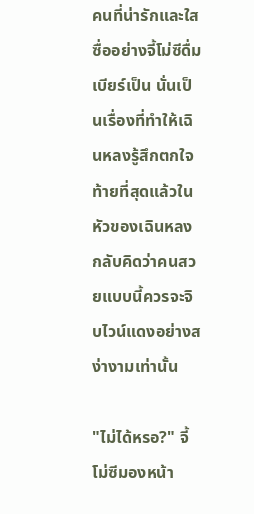คนที่น่ารักและใสซื่ออย่างจี้โม่ซีดื่มเบียร์เป็น นั่นเป็นเรื่องที่ทำให้เฉินหลงรู้สึกตกใจ ท้ายที่สุดแล้วในหัวของเฉินหลงกลับคิดว่าคนสวยแบบนี้ควรจะจิบไวน์แดงอย่างสง่างามเท่านั้น

"ไม่ได้หรอ?" จี้โม่ซีมองหน้า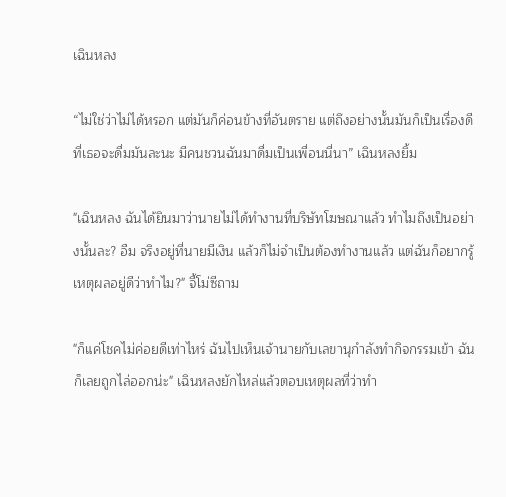เฉินหลง

“ไม่ใช่ว่าไม่ได้หรอก แต่มันก็ค่อนข้างที่อันตราย แต่ถึงอย่างนั้นมันก็เป็นเรื่องดีที่เธอจะดื่มมันละนะ มีคนชวนฉันมาดื่มเป็นเพื่อนนี่นา” เฉินหลงยิ้ม

"เฉินหลง ฉันได้ยินมาว่านายไม่ได้ทำงานที่บริษัทโฆษณาแล้ว ทำไมถึงเป็นอย่างนั้นละ? อืม จริงอยู่ที่นายมีเงิน แล้วก็ไม่จำเป็นต้องทำงานแล้ว แต่ฉันก็อยากรู้เหตุผลอยู่ดีว่าทำไม?" จี้โม่ซีถาม

"ก็แค่โชคไม่ค่อยดีเท่าไหร่ ฉันไปเห็นเจ้านายกับเลขานุกำลังทำกิจกรรมเข้า ฉันก็เลยถูกไล่ออกน่ะ" เฉินหลงยักไหล่แล้วตอบเหตุผลที่ว่าทำ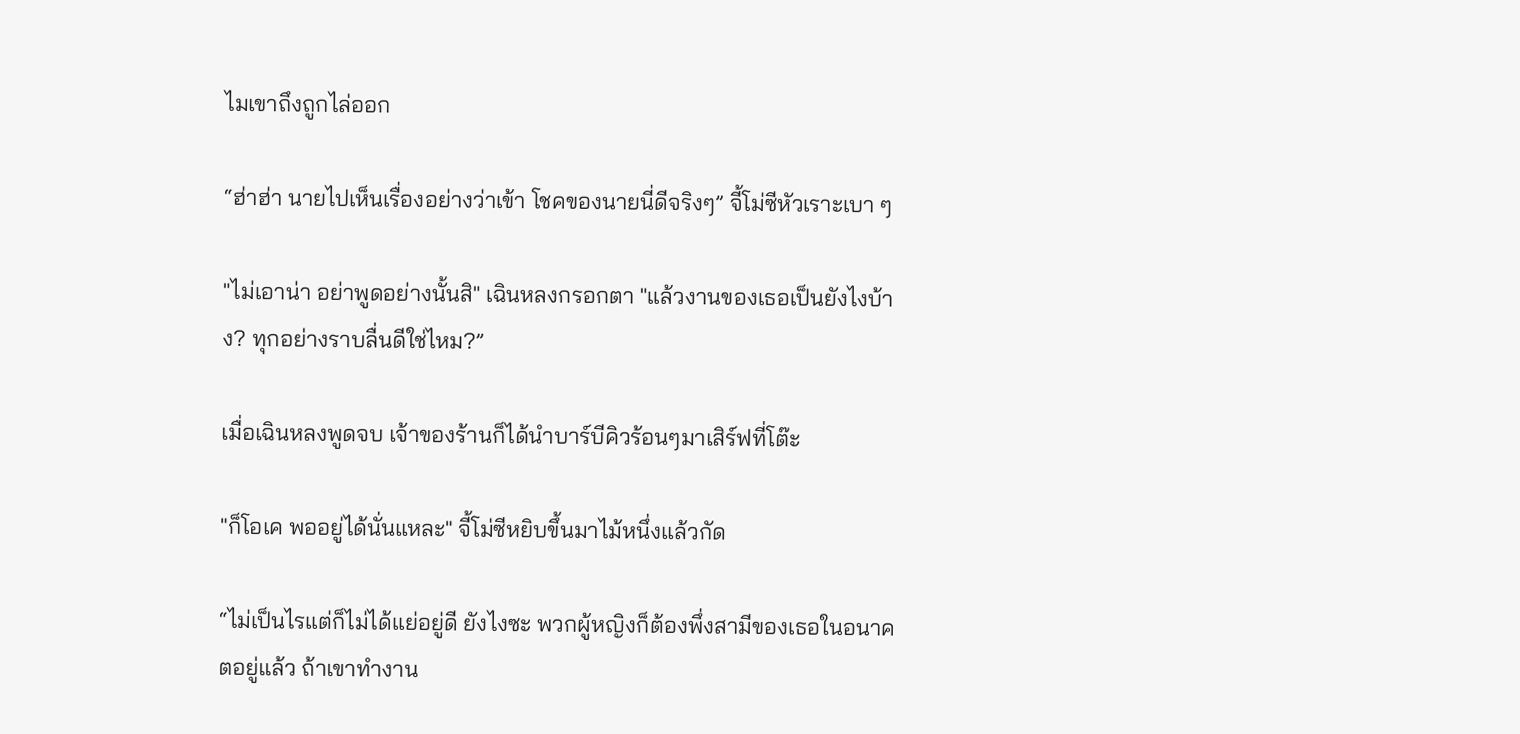ไมเขาถึงถูกไล่ออก

“ฮ่าฮ่า นายไปเห็นเรื่องอย่างว่าเข้า โชคของนายนี่ดีจริงๆ” จี้โม่ซีหัวเราะเบา ๆ

"ไม่เอาน่า อย่าพูดอย่างนั้นสิ" เฉินหลงกรอกตา "แล้วงานของเธอเป็นยังไงบ้าง? ทุกอย่างราบลื่นดีใช่ไหม?”

เมื่อเฉินหลงพูดจบ เจ้าของร้านก็ได้นำบาร์บีคิวร้อนๆมาเสิร์ฟที่โต๊ะ

"ก็โอเค พออยู่ได้นั่นแหละ" จี้โม่ซีหยิบขึ้นมาไม้หนึ่งแล้วกัด

“ไม่เป็นไรแต่ก็ไม่ได้แย่อยู่ดี ยังไงซะ พวกผู้หญิงก็ต้องพึ่งสามีของเธอในอนาคตอยู่แล้ว ถ้าเขาทำงาน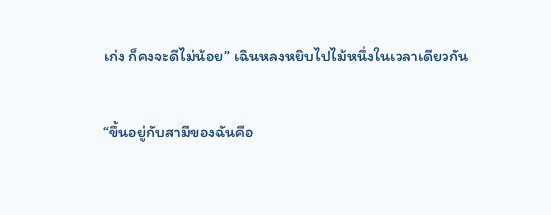เก่ง ก็คงจะดีไม่น้อย” เฉินหลงหยิบไปไม้หนึ่งในเวลาเดียวกัน

“ขึ้นอยู่กับสามีของฉันคือ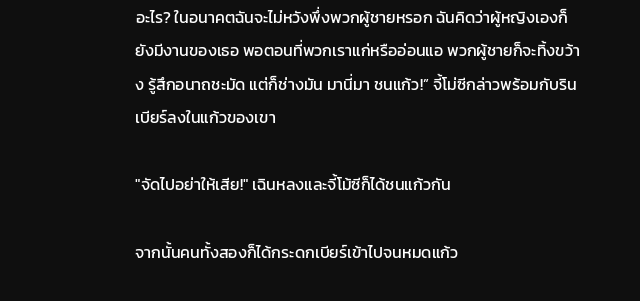อะไร? ในอนาคตฉันจะไม่หวังพึ่งพวกผู้ชายหรอก ฉันคิดว่าผู้หญิงเองก็ยังมีงานของเธอ พอตอนที่พวกเราแก่หรืออ่อนแอ พวกผู้ชายก็จะทิ้งขว้าง รู้สึกอนาถชะมัด แต่ก็ช่างมัน มานี่มา ชนแก้ว!” จี้โม่ซีกล่าวพร้อมกับรินเบียร์ลงในแก้วของเขา

"จัดไปอย่าให้เสีย!" เฉินหลงและจี้โม้ซีก็ได้ชนแก้วกัน

จากนั้นคนทั้งสองก็ได้กระดกเบียร์เข้าไปจนหมดแก้ว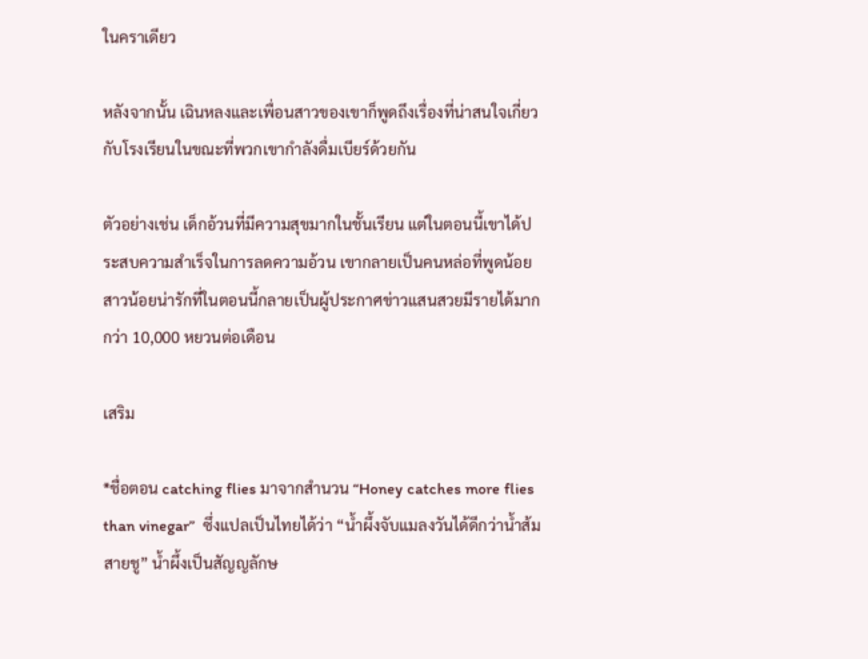ในคราเดียว

หลังจากนั้น เฉินหลงและเพื่อนสาวของเขาก็พูดถึงเรื่องที่น่าสนใจเกี่ยวกับโรงเรียนในขณะที่พวกเขากำลังดื่มเบียร์ด้วยกัน

ตัวอย่างเช่น เด็กอ้วนที่มีความสุขมากในชั้นเรียน แต่ในตอนนี้เขาได้ประสบความสำเร็จในการลดความอ้วน เขากลายเป็นคนหล่อที่พูดน้อย สาวน้อยน่ารักที่ในตอนนี้กลายเป็นผู้ประกาศข่าวแสนสวยมีรายได้มากกว่า 10,000 หยวนต่อเดือน

เสริม

*ชื่อตอน catching flies มาจากสำนวน “Honey catches more flies than vinegar”  ซึ่งแปลเป็นไทยได้ว่า “น้ำผึ้งจับแมลงวันได้ดีกว่าน้ำส้มสายชู” น้ำผึ้งเป็นสัญญลักษ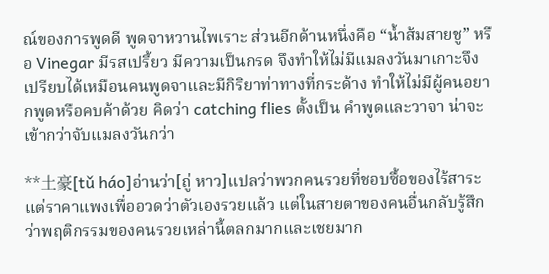ณ์ของการพูดดี พูดจาหวานไพเราะ ส่วนอีกด้านหนึ่งคือ “น้ำส้มสายชู” หรือ Vinegar มีรสเปรี้ยว มีความเป็นกรด จึงทำให้ไม่มีแมลงวันมาเกาะจึงเปรียบได้เหมือนคนพูดจาและมีกิริยาท่าทางที่กระด้าง ทำให้ไม่มีผู้คนอยากพูดหรือคบค้าด้วย คิดว่า catching flies ตั้งเป็น คำพูดและวาจา น่าจะเข้ากว่าจับแมลงวันกว่า

**土豪[tǔ háo]อ่านว่า[ถู่ หาว]แปลว่าพวกคนรวยที่ชอบซื้อของไร้สาระแต่ราคาแพงเพื่ออวดว่าตัวเองรวยแล้ว แต่ในสายตาของคนอื่นกลับรู้สึกว่าพฤติกรรมของคนรวยเหล่านี้ตลกมากและเชยมาก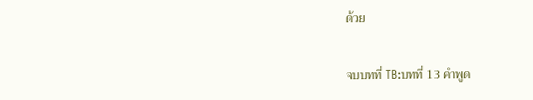ด้วย

จบบทที่ TB:บทที่ 13 คำพูด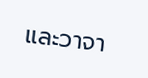และวาจา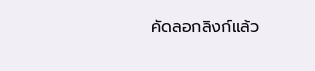คัดลอกลิงก์แล้ว